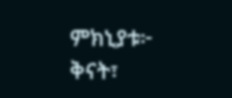ምክኒያቱ፦
ቅናት፣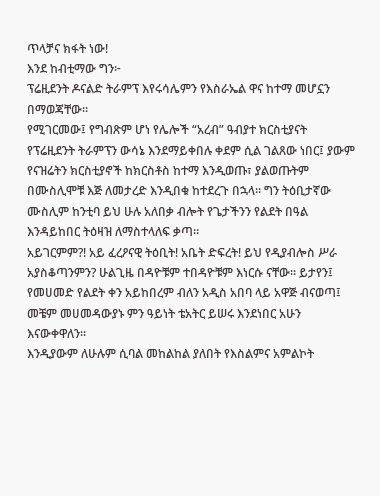ጥላቻና ክፋት ነው!
እንደ ከብቲማው ግን፦
ፕሬዚደንት ዶናልድ ትራምፕ እየሩሳሌምን የእስራኤል ዋና ከተማ መሆኗን በማወጃቸው።
የሚገርመው፤ የግብጽም ሆነ የሌሎች “አረብ” ዓብያተ ክርስቲያናት የፕሬዚደንት ትራምፕን ውሳኔ እንደማይቀበሉ ቀደም ሲል ገልጸው ነበር፤ ያውም የናዝሬትን ክርስቲያኖች ከክርስቶስ ከተማ እንዲወጡ፣ ያልወጡትም በሙስሊሞቹ እጅ ለመታረድ እንዲበቁ ከተደረጉ በኋላ። ግን ትዕቢታኛው ሙስሊም ከንቲባ ይህ ሁሉ አለበቃ ብሎት የጌታችንን የልደት በዓል እንዳይከበር ትዕዛዝ ለማስተላለፍ ቃጣ።
አይገርምም?! አይ ፈረዖናዊ ትዕቢት! አቤት ድፍረት! ይህ የዲያብሎስ ሥራ አያስቆጣንምን? ሁልጊዜ በዳዮቹም ተበዳዮቹም እነርሱ ናቸው። ይታየን፤ የመሀመድ የልደት ቀን አይከበረም ብለን አዲስ አበባ ላይ አዋጅ ብናወጣ፤ መቼም መሀመዳውያኑ ምን ዓይነት ቴአትር ይሠሩ እንደነበር አሁን እናውቀዋለን።
እንዲያውም ለሁሉም ሲባል መከልከል ያለበት የእስልምና አምልኮት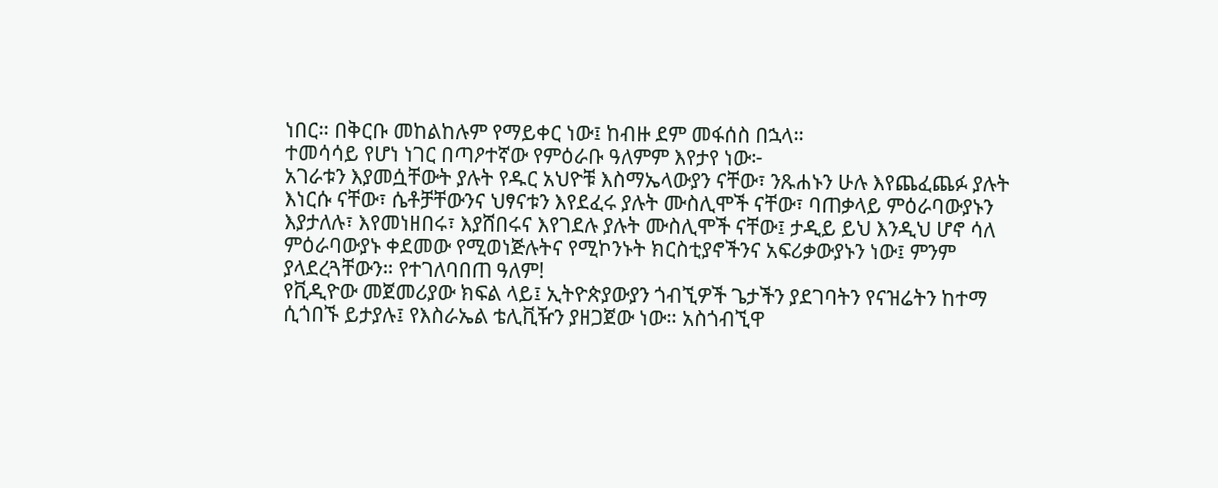ነበር። በቅርቡ መከልከሉም የማይቀር ነው፤ ከብዙ ደም መፋሰስ በኋላ።
ተመሳሳይ የሆነ ነገር በጣዖተኛው የምዕራቡ ዓለምም እየታየ ነው፦
አገራቱን እያመሷቸውት ያሉት የዱር አህዮቹ እስማኤላውያን ናቸው፣ ንጹሐኑን ሁሉ እየጨፈጨፉ ያሉት እነርሱ ናቸው፣ ሴቶቻቸውንና ህፃናቱን እየደፈሩ ያሉት ሙስሊሞች ናቸው፣ ባጠቃላይ ምዕራባውያኑን እያታለሉ፣ እየመነዘበሩ፣ እያሸበሩና እየገደሉ ያሉት ሙስሊሞች ናቸው፤ ታዲይ ይህ እንዲህ ሆኖ ሳለ ምዕራባውያኑ ቀደመው የሚወነጅሉትና የሚኮንኑት ክርስቲያኖችንና አፍሪቃውያኑን ነው፤ ምንም ያላደረጓቸውን። የተገለባበጠ ዓለም!
የቪዲዮው መጀመሪያው ክፍል ላይ፤ ኢትዮጵያውያን ጎብኚዎች ጌታችን ያደገባትን የናዝሬትን ከተማ ሲጎበኙ ይታያሉ፤ የእስራኤል ቴሊቪዥን ያዘጋጀው ነው። አስጎብኚዋ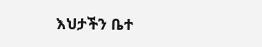እህታችን ቤተ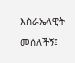እስራኤላዊት መሰለችኝ፤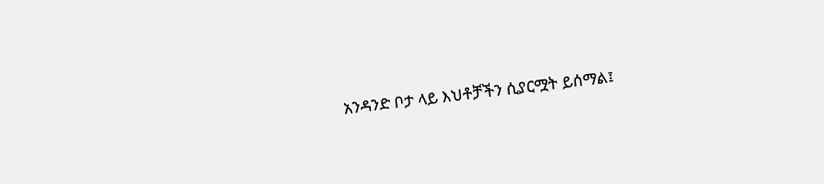አንዳንድ ቦታ ላይ እህቶቻችን ሲያርሟት ይሰማል፤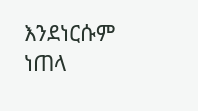እንደነርሱም ነጠላ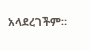አላደረገችም።